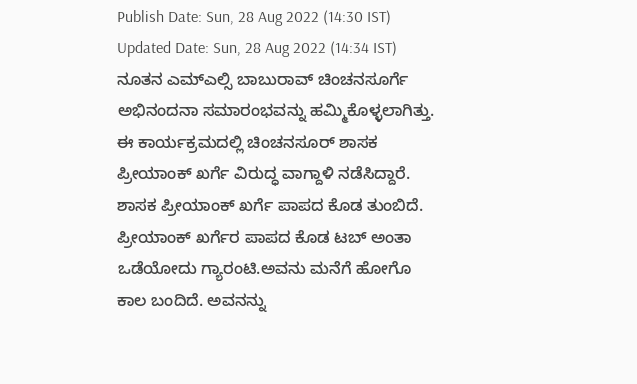Publish Date: Sun, 28 Aug 2022 (14:30 IST)
Updated Date: Sun, 28 Aug 2022 (14:34 IST)
ನೂತನ ಎಮ್ಎಲ್ಸಿ ಬಾಬುರಾವ್ ಚಿಂಚನಸೂರ್ಗೆ ಅಭಿನಂದನಾ ಸಮಾರಂಭವನ್ನು ಹಮ್ಮಿಕೊಳ್ಳಲಾಗಿತ್ತು. ಈ ಕಾರ್ಯಕ್ರಮದಲ್ಲಿ ಚಿಂಚನಸೂರ್ ಶಾಸಕ ಪ್ರೀಯಾಂಕ್ ಖರ್ಗೆ ವಿರುದ್ಧ ವಾಗ್ದಾಳಿ ನಡೆಸಿದ್ದಾರೆ. ಶಾಸಕ ಪ್ರೀಯಾಂಕ್ ಖರ್ಗೆ ಪಾಪದ ಕೊಡ ತುಂಬಿದೆ. ಪ್ರೀಯಾಂಕ್ ಖರ್ಗೆರ ಪಾಪದ ಕೊಡ ಟಬ್ ಅಂತಾ ಒಡೆಯೋದು ಗ್ಯಾರಂಟಿ.ಅವನು ಮನೆಗೆ ಹೋಗೊ ಕಾಲ ಬಂದಿದೆ. ಅವನನ್ನು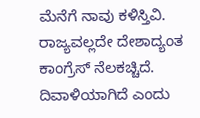ಮೆನೆಗೆ ನಾವು ಕಳಿಸ್ತಿವಿ. ರಾಜ್ಯವಲ್ಲದೇ ದೇಶಾದ್ಯಂತ ಕಾಂಗ್ರೆಸ್ ನೆಲಕಚ್ಚಿದೆ. ದಿವಾಳಿಯಾಗಿದೆ ಎಂದು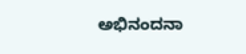ಅಭಿನಂದನಾ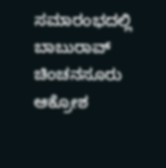ಸಮಾರಂಭದಲ್ಲಿ ಬಾಬುರಾವ್ ಚಿಂಚನಸೂರು ಆಕ್ರೋಶ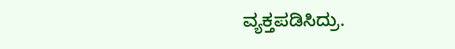ವ್ಯಕ್ತಪಡಿಸಿದ್ರು.